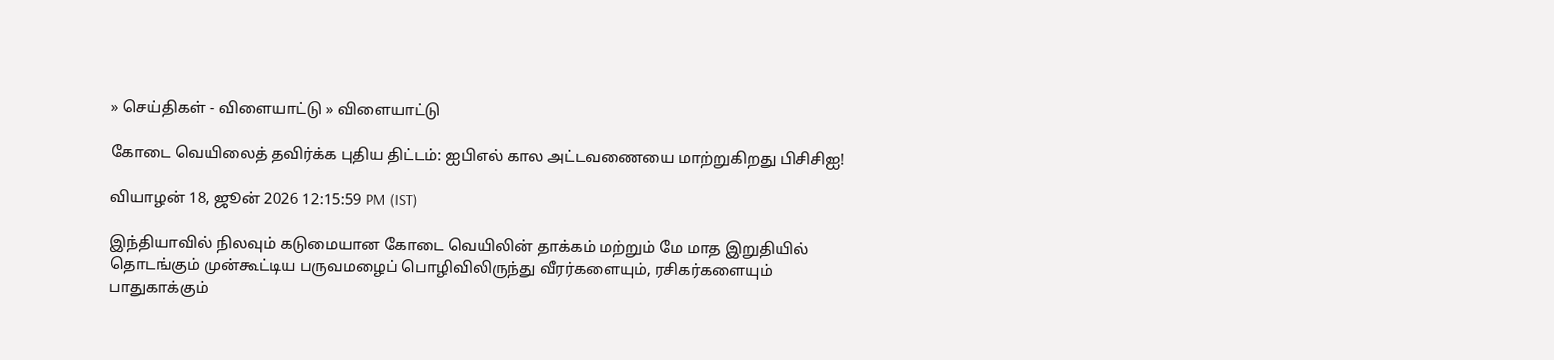» செய்திகள் - விளையாட்டு » விளையாட்டு

கோடை வெயிலைத் தவிர்க்க புதிய திட்டம்: ஐபிஎல் கால அட்டவணையை மாற்றுகிறது பிசிசிஐ!

வியாழன் 18, ஜூன் 2026 12:15:59 PM (IST)

இந்தியாவில் நிலவும் கடுமையான கோடை வெயிலின் தாக்கம் மற்றும் மே மாத இறுதியில் தொடங்கும் முன்கூட்டிய பருவமழைப் பொழிவிலிருந்து வீரர்களையும், ரசிகர்களையும் பாதுகாக்கும்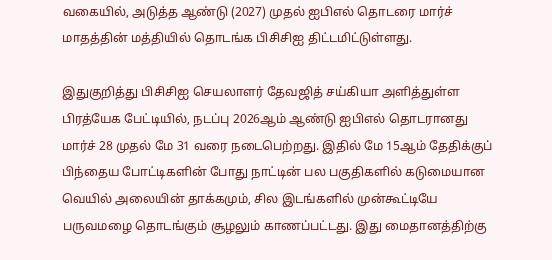வகையில், அடுத்த ஆண்டு (2027) முதல் ஐபிஎல் தொடரை மார்ச் மாதத்தின் மத்தியில் தொடங்க பிசிசிஐ திட்டமிட்டுள்ளது.

இதுகுறித்து பிசிசிஐ செயலாளர் தேவஜித் சய்கியா அளித்துள்ள பிரத்யேக பேட்டியில், நடப்பு 2026ஆம் ஆண்டு ஐபிஎல் தொடரானது மார்ச் 28 முதல் மே 31 வரை நடைபெற்றது. இதில் மே 15ஆம் தேதிக்குப் பிந்தைய போட்டிகளின் போது நாட்டின் பல பகுதிகளில் கடுமையான வெயில் அலையின் தாக்கமும், சில இடங்களில் முன்கூட்டியே பருவமழை தொடங்கும் சூழலும் காணப்பட்டது. இது மைதானத்திற்கு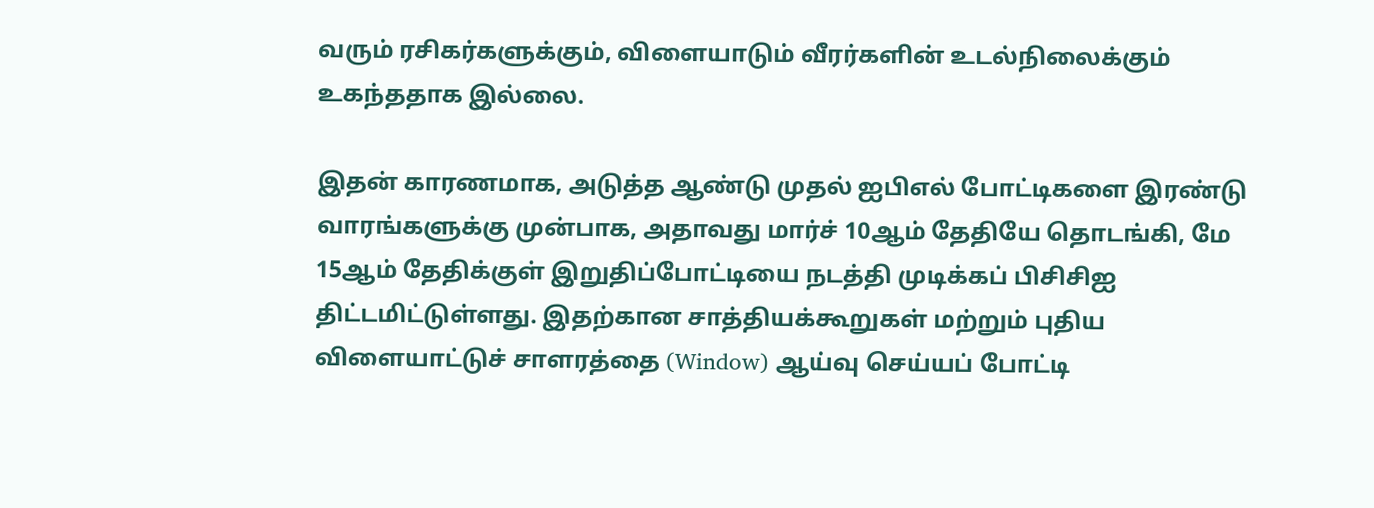வரும் ரசிகர்களுக்கும், விளையாடும் வீரர்களின் உடல்நிலைக்கும் உகந்ததாக இல்லை.

இதன் காரணமாக, அடுத்த ஆண்டு முதல் ஐபிஎல் போட்டிகளை இரண்டு வாரங்களுக்கு முன்பாக, அதாவது மார்ச் 10ஆம் தேதியே தொடங்கி, மே 15ஆம் தேதிக்குள் இறுதிப்போட்டியை நடத்தி முடிக்கப் பிசிசிஐ திட்டமிட்டுள்ளது. இதற்கான சாத்தியக்கூறுகள் மற்றும் புதிய விளையாட்டுச் சாளரத்தை (Window) ஆய்வு செய்யப் போட்டி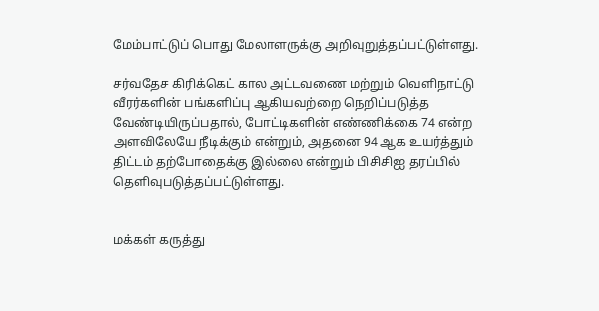மேம்பாட்டுப் பொது மேலாளருக்கு அறிவுறுத்தப்பட்டுள்ளது.

சர்வதேச கிரிக்கெட் கால அட்டவணை மற்றும் வெளிநாட்டு வீரர்களின் பங்களிப்பு ஆகியவற்றை நெறிப்படுத்த வேண்டியிருப்பதால், போட்டிகளின் எண்ணிக்கை 74 என்ற அளவிலேயே நீடிக்கும் என்றும், அதனை 94 ஆக உயர்த்தும் திட்டம் தற்போதைக்கு இல்லை என்றும் பிசிசிஐ தரப்பில் தெளிவுபடுத்தப்பட்டுள்ளது.


மக்கள் கருத்து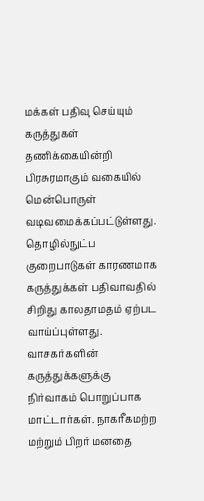மக்கள் பதிவு செய்யும் கருத்துகள் தணிக்கையின்றி பிரசுரமாகும் வகையில் மென்பொருள் வடிவமைக்கப்பட்டுள்ளது. தொழில்நுட்ப குறைபாடுகள் காரணமாக கருத்துக்கள் பதிவாவதில் சிறிது காலதாமதம் ஏற்பட வாய்ப்புள்ளது. வாசகர்களின் கருத்துக்களுக்கு நிர்வாகம் பொறுப்பாக மாட்டார்கள். நாகரீகமற்ற மற்றும் பிறர் மனதை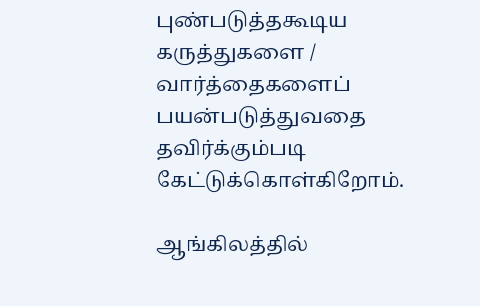புண்படுத்தகூடிய கருத்துகளை / வார்த்தைகளைப் பயன்படுத்துவதை தவிர்க்கும்படி கேட்டுக்கொள்கிறோம்.

ஆங்கிலத்தில்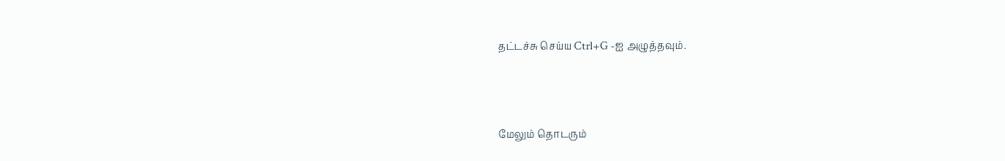தட்டச்சு செய்ய Ctrl+G -ஐ அழுத்தவும்.



மேலும் தொடரும்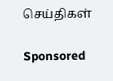செய்திகள்

Sponsored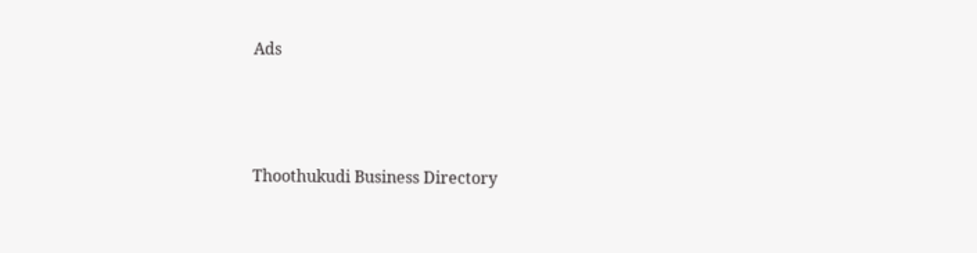Ads




Thoothukudi Business Directory